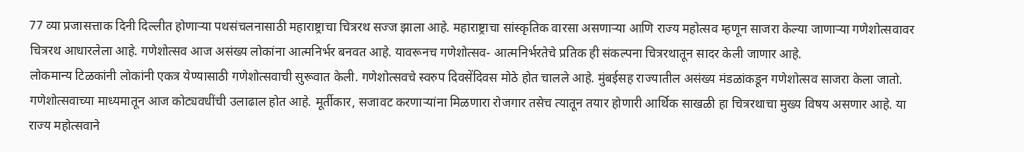77 व्या प्रजासत्ताक दिनी दिल्लीत होणाऱ्या पथसंचलनासाठी महाराष्ट्राचा चित्ररथ सज्ज झाला आहे. महाराष्ट्राचा सांस्कृतिक वारसा असणाऱ्या आणि राज्य महोत्सव म्हणून साजरा केल्या जाणाऱ्या गणेशोत्सवावर चित्ररथ आधारलेला आहे. गणेशोत्सव आज असंख्य लोकांना आत्मनिर्भर बनवत आहे. यावरूनच गणेशोत्सव- आत्मनिर्भरतेचे प्रतिक ही संकल्पना चित्ररथातून सादर केली जाणार आहे.
लोकमान्य टिळकांनी लोकांनी एकत्र येण्यासाठी गणेशोत्सवाची सुरूवात केली. गणेशोत्सवचे स्वरुप दिवसेंदिवस मोठे होत चालले आहे. मुंबईसह राज्यातील असंख्य मंडळांकडून गणेशोत्सव साजरा केला जातो. गणेशोत्सवाच्या माध्यमातून आज कोट्यवधींची उलाढाल होत आहे. मूर्तीकार, सजावट करणाऱ्यांना मिळणारा रोजगार तसेच त्यातून तयार होणारी आर्थिक साखळी हा चित्ररथाचा मुख्य विषय असणार आहे. या राज्य महोत्सवाने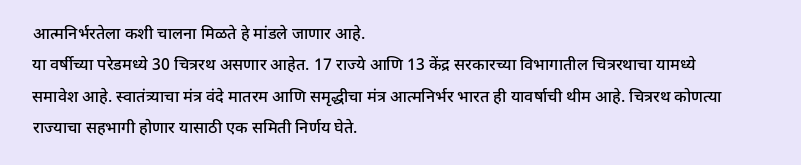आत्मनिर्भरतेला कशी चालना मिळते हे मांडले जाणार आहे.
या वर्षीच्या परेडमध्ये 30 चित्ररथ असणार आहेत. 17 राज्ये आणि 13 केंद्र सरकारच्या विभागातील चित्ररथाचा यामध्ये समावेश आहे. स्वातंत्र्याचा मंत्र वंदे मातरम आणि समृद्धीचा मंत्र आत्मनिर्भर भारत ही यावर्षाची थीम आहे. चित्ररथ कोणत्या राज्याचा सहभागी होणार यासाठी एक समिती निर्णय घेते.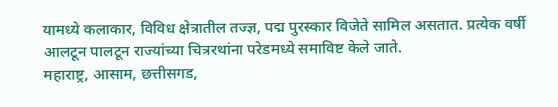यामध्ये कलाकार, विविध क्षेत्रातील तज्ज्ञ, पद्म पुरस्कार विजेते सामिल असतात. प्रत्येक वर्षी आलटून पालटून राज्यांच्या चित्ररथांना परेडमध्ये समाविष्ट केले जाते.
महाराष्ट्र, आसाम, छत्तीसगड,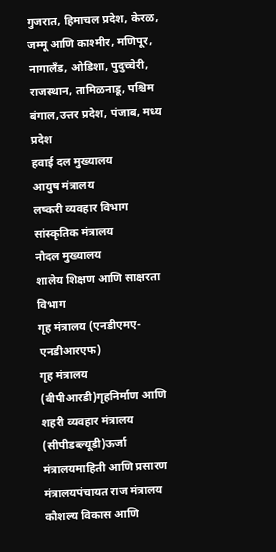गुजरात, हिमाचल प्रदेश, केरळ, जम्मू आणि काश्मीर, मणिपूर, नागालँड, ओडिशा, पुदुच्चेरी, राजस्थान, तामिळनाडू, पश्चिम बंगाल,उत्तर प्रदेश, पंजाब, मध्य प्रदेश
हवाई दल मुख्यालय
आयुष मंत्रालय
लष्करी व्यवहार विभाग
सांस्कृतिक मंत्रालय
नौदल मुख्यालय
शालेय शिक्षण आणि साक्षरता विभाग
गृह मंत्रालय (एनडीएमए-एनडीआरएफ)
गृह मंत्रालय (बीपीआरडी)गृहनिर्माण आणि शहरी व्यवहार मंत्रालय (सीपीडब्ल्यूडी)ऊर्जा मंत्रालयमाहिती आणि प्रसारण मंत्रालयपंचायत राज मंत्रालय
कौशल्य विकास आणि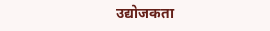उद्योजकता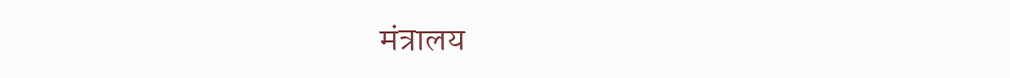मंत्रालय